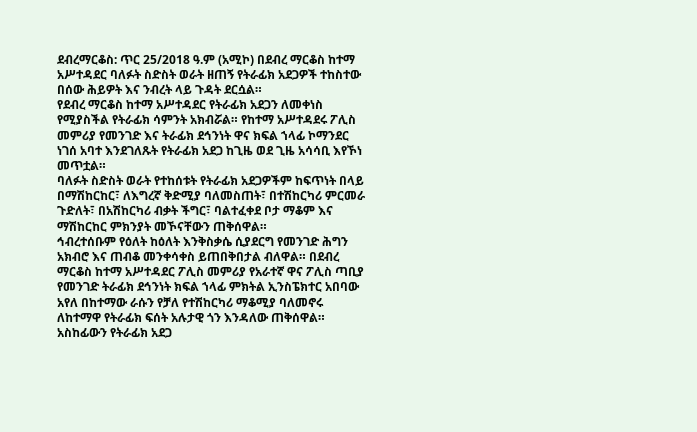ደብረማርቆስ: ጥር 25/2018 ዓ.ም (አሚኮ) በደብረ ማርቆስ ከተማ አሥተዳደር ባለፉት ስድስት ወራት ዘጠኝ የትራፊክ አደጋዎች ተከስተው በሰው ሕይዎት እና ንብረት ላይ ጉዳት ደርሷል።
የደብረ ማርቆስ ከተማ አሥተዳደር የትራፊክ አደጋን ለመቀነስ የሚያስችል የትራፊክ ሳምንት አክብሯል። የከተማ አሥተዳደሩ ፖሊስ መምሪያ የመንገድ እና ትራፊክ ደኅንነት ዋና ክፍል ኀላፊ ኮማንደር ነገሰ አባተ እንደገለጹት የትራፊክ አደጋ ከጊዜ ወደ ጊዜ አሳሳቢ እየኾነ መጥቷል።
ባለፉት ስድስት ወራት የተከሰቱት የትራፊክ አደጋዎችም ከፍጥነት በላይ በማሽከርከር፣ ለእግረኛ ቅድሚያ ባለመስጠት፣ በተሽከርካሪ ምርመራ ጉድለት፣ በአሽከርካሪ ብቃት ችግር፣ ባልተፈቀደ ቦታ ማቆም እና ማሽከርከር ምክንያት መኾናቸውን ጠቅሰዋል።
ኅብረተሰቡም የዕለት ከዕለት እንቅስቃሴ ሲያደርግ የመንገድ ሕግን አክብሮ እና ጠብቆ መንቀሳቀስ ይጠበቅበታል ብለዋል። በደብረ ማርቆስ ከተማ አሥተዳደር ፖሊስ መምሪያ የአራተኛ ዋና ፖሊስ ጣቢያ የመንገድ ትራፊክ ደኅንነት ክፍል ኀላፊ ምክትል ኢንስፔክተር አበባው አየለ በከተማው ራሱን የቻለ የተሽከርካሪ ማቆሚያ ባለመኖሩ ለከተማዋ የትራፊክ ፍሰት አሉታዊ ጎን እንዳለው ጠቅሰዋል።
አስከፊውን የትራፊክ አደጋ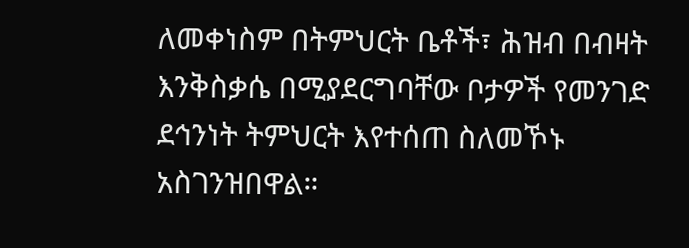ለመቀነስም በትምህርት ቤቶች፣ ሕዝብ በብዛት እንቅስቃሴ በሚያደርግባቸው ቦታዎች የመንገድ ደኅንነት ትምህርት እየተሰጠ ስለመኾኑ አስገንዝበዋል።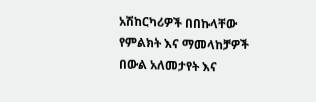አሽከርካሪዎች በበኩላቸው የምልክት እና ማመላከቻዎች በውል አለመታየት እና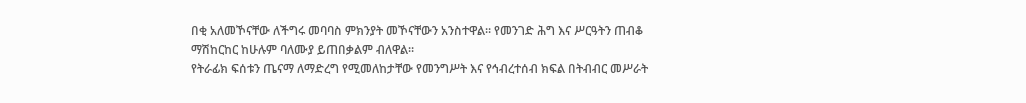በቂ አለመኾናቸው ለችግሩ መባባስ ምክንያት መኾናቸውን አንስተዋል። የመንገድ ሕግ እና ሥርዓትን ጠብቆ ማሽከርከር ከሁሉም ባለሙያ ይጠበቃልም ብለዋል።
የትራፊክ ፍሰቱን ጤናማ ለማድረግ የሚመለከታቸው የመንግሥት እና የኅብረተሰብ ክፍል በትብብር መሥራት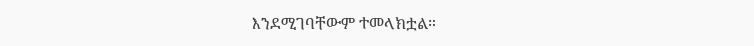እንደሚገባቸውም ተመላክቷል።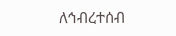ለኅብረተሰብ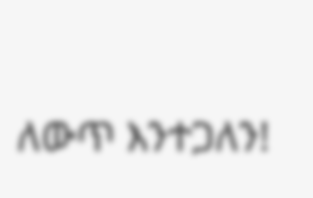ለውጥ እንተጋለን!